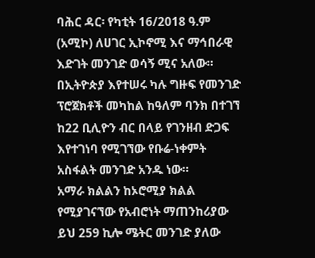ባሕር ዳር፡ የካቲት 16/2018 ዓ.ም (አሚኮ) ለሀገር ኢኮኖሚ እና ማኅበራዊ እድገት መንገድ ወሳኝ ሚና አለው።
በኢትዮጵያ እየተሠሩ ካሉ ግዙፍ የመንገድ ፕሮጀክቶች መካከል ከዓለም ባንክ በተገኘ ከ22 ቢሊዮን ብር በላይ የገንዘብ ድጋፍ እየተገነባ የሚገኘው የቡሬ-ነቀምት አስፋልት መንገድ አንዱ ነው።
አማራ ክልልን ከኦሮሚያ ክልል የሚያገናኘው የአብሮነት ማጠንከሪያው ይህ 259 ኪሎ ሜትር መንገድ ያለው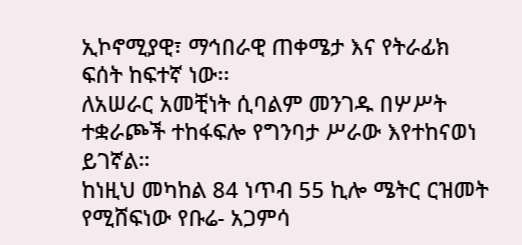ኢኮኖሚያዊ፣ ማኅበራዊ ጠቀሜታ እና የትራፊክ ፍሰት ከፍተኛ ነው፡፡
ለአሠራር አመቺነት ሲባልም መንገዱ በሦሥት ተቋራጮች ተከፋፍሎ የግንባታ ሥራው እየተከናወነ ይገኛል።
ከነዚህ መካከል 84 ነጥብ 55 ኪሎ ሜትር ርዝመት የሚሸፍነው የቡሬ- አጋምሳ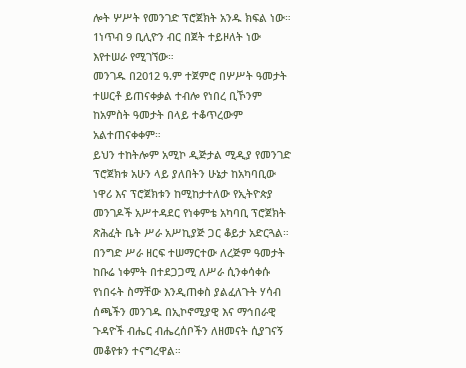ሎት ሦሥት የመንገድ ፕሮጀክት አንዱ ክፍል ነው። 1ነጥብ 9 ቢሊዮን ብር በጀት ተይዞለት ነው እየተሠራ የሚገኘው።
መንገዱ በ2012 ዓ.ም ተጀምሮ በሦሥት ዓመታት ተሠርቶ ይጠናቀቃል ተብሎ የነበረ ቢኾንም ከአምስት ዓመታት በላይ ተቆጥረውም አልተጠናቀቀም።
ይህን ተከትሎም አሚኮ ዲጅታል ሚዲያ የመንገድ ፕሮጀክቱ አሁን ላይ ያለበትን ሁኔታ ከአካባቢው ነዋሪ እና ፕሮጀክቱን ከሚከታተለው የኢትዮጵያ መንገዶች አሥተዳደር የነቀምቴ አካባቢ ፕሮጀክት ጽሕፈት ቤት ሥራ አሥኪያጅ ጋር ቆይታ አድርጓል።
በንግድ ሥራ ዘርፍ ተሠማርተው ለረጅም ዓመታት ከቡሬ ነቀምት በተደጋጋሚ ለሥራ ሲንቀሳቀሱ የነበሩት ስማቸው እንዲጠቀስ ያልፈለጉት ሃሳብ ሰጫችን መንገዱ በኢኮኖሚያዊ እና ማኅበራዊ ጉዳዮች ብሔር ብሔረሰቦችን ለዘመናት ሲያገናኝ መቆየቱን ተናግረዋል።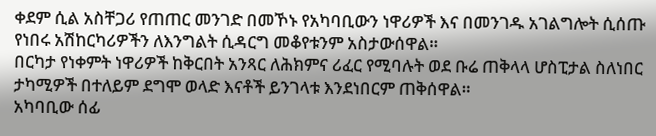ቀደም ሲል አስቸጋሪ የጠጠር መንገድ በመኾኑ የአካባቢውን ነዋሪዎች እና በመንገዱ አገልግሎት ሲሰጡ የነበሩ አሽከርካሪዎችን ለእንግልት ሲዳርግ መቆየቱንም አስታውሰዋል።
በርካታ የነቀምት ነዋሪዎች ከቅርበት አንጻር ለሕክምና ሪፈር የሚባሉት ወደ ቡሬ ጠቅላላ ሆስፒታል ስለነበር ታካሚዎች በተለይም ደግሞ ወላድ እናቶች ይንገላቱ እንደነበርም ጠቅሰዋል።
አካባቢው ሰፊ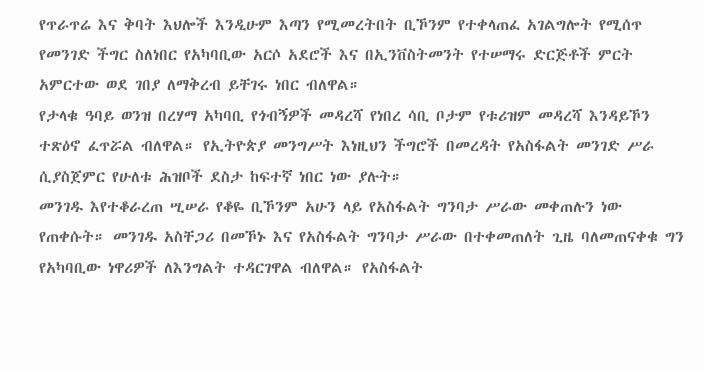የጥራጥሬ እና ቅባት እህሎች እንዲሁም እጣን የሚመረትበት ቢኾንም የተቀላጠፈ አገልግሎት የሚሰጥ የመንገድ ችግር ስለነበር የአካባቢው አርሶ አደሮች እና በኢንቨስትመንት የተሠማሩ ድርጅቶች ምርት አምርተው ወደ ገበያ ለማቅረብ ይቸገሩ ነበር ብለዋል።
የታላቁ ዓባይ ወንዝ በረሃማ አካባቢ የጎብኝዎች መዳረሻ የነበረ ሳቢ ቦታም የቱሪዝም መዳረሻ እንዳይኾን ተጽዕኖ ፈጥሯል ብለዋል። የኢትዮጵያ መንግሥት እነዚህን ችግሮች በመረዳት የአስፋልት መንገድ ሥራ ሲያስጀምር የሁለቱ ሕዝቦች ደስታ ከፍተኛ ነበር ነው ያሉት።
መንገዱ እየተቆራረጠ ሢሠራ የቆዬ ቢኾንም አሁን ላይ የአስፋልት ግንባታ ሥራው መቀጠሉን ነው የጠቀሱት። መንገዱ አስቸጋሪ በመኾኑ እና የአስፋልት ግንባታ ሥራው በተቀመጠለት ጊዜ ባለመጠናቀቁ ግን የአካባቢው ነዋሪዎች ለእንግልት ተዳርገዋል ብለዋል። የአስፋልት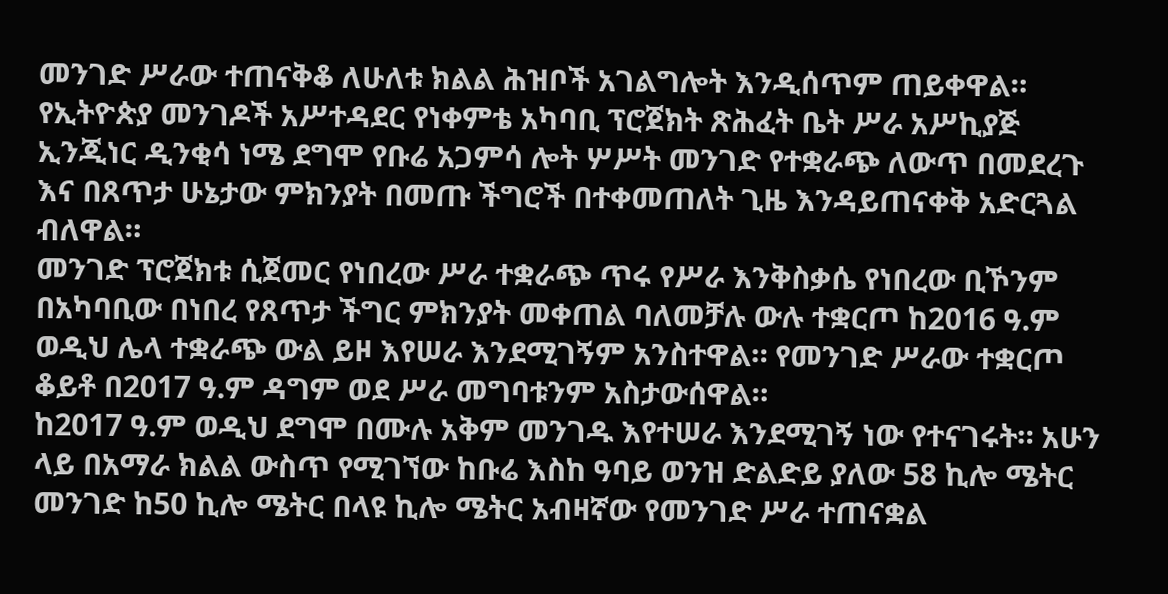መንገድ ሥራው ተጠናቅቆ ለሁለቱ ክልል ሕዝቦች አገልግሎት እንዲሰጥም ጠይቀዋል።
የኢትዮጵያ መንገዶች አሥተዳደር የነቀምቴ አካባቢ ፕሮጀክት ጽሕፈት ቤት ሥራ አሥኪያጅ ኢንጂነር ዲንቂሳ ነሜ ደግሞ የቡሬ አጋምሳ ሎት ሦሥት መንገድ የተቋራጭ ለውጥ በመደረጉ እና በጸጥታ ሁኔታው ምክንያት በመጡ ችግሮች በተቀመጠለት ጊዜ እንዳይጠናቀቅ አድርጓል ብለዋል።
መንገድ ፕሮጀክቱ ሲጀመር የነበረው ሥራ ተቋራጭ ጥሩ የሥራ እንቅስቃሴ የነበረው ቢኾንም በአካባቢው በነበረ የጸጥታ ችግር ምክንያት መቀጠል ባለመቻሉ ውሉ ተቋርጦ ከ2016 ዓ.ም ወዲህ ሌላ ተቋራጭ ውል ይዞ እየሠራ እንደሚገኝም አንስተዋል። የመንገድ ሥራው ተቋርጦ ቆይቶ በ2017 ዓ.ም ዳግም ወደ ሥራ መግባቱንም አስታውሰዋል።
ከ2017 ዓ.ም ወዲህ ደግሞ በሙሉ አቅም መንገዱ እየተሠራ እንደሚገኝ ነው የተናገሩት። አሁን ላይ በአማራ ክልል ውስጥ የሚገኘው ከቡሬ እስከ ዓባይ ወንዝ ድልድይ ያለው 58 ኪሎ ሜትር መንገድ ከ50 ኪሎ ሜትር በላዩ ኪሎ ሜትር አብዛኛው የመንገድ ሥራ ተጠናቋል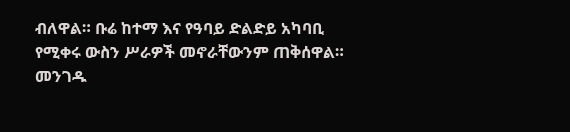ብለዋል። ቡሬ ከተማ እና የዓባይ ድልድይ አካባቢ የሚቀሩ ውስን ሥራዎች መኖራቸውንም ጠቅሰዋል።
መንገዱ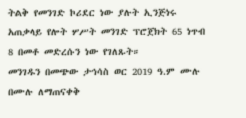ትልቅ የመንገድ ኮሪደር ነው ያሉት ኢንጅነሩ አጠቃላይ የሎት ሦሥት መንገድ ፕሮጀክት 65 ነጥብ 8 በመቶ መድረሱን ነው የገለጹት።
መንገዱን በመጭው ታኅሳስ ወር 2019 ዓ.ም ሙሉ በሙሉ ለማጠናቀቅ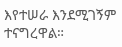እየተሠራ እንደሚገኝም ተናግረዋል።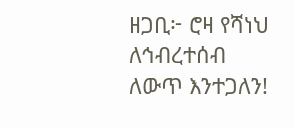ዘጋቢ፦ ሮዛ የሻነህ
ለኅብረተሰብ ለውጥ እንተጋለን!